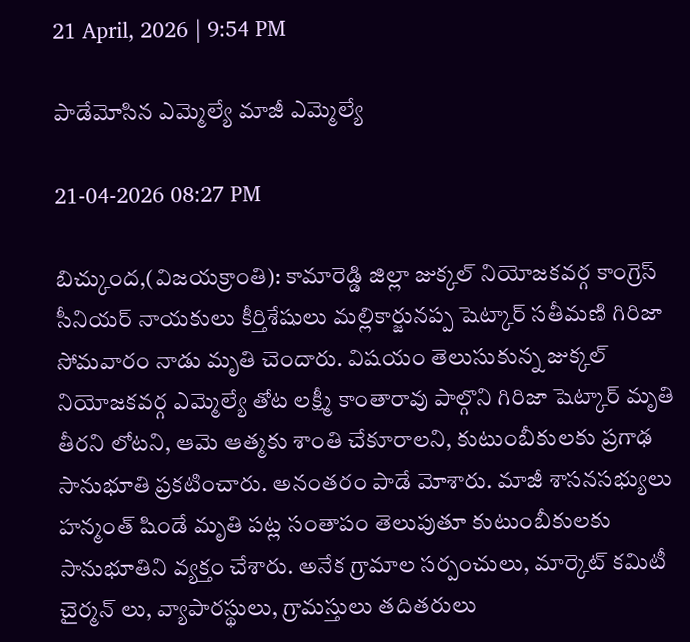21 April, 2026 | 9:54 PM

పాడేమోసిన ఎమ్మెల్యే మాజీ ఎమ్మెల్యే

21-04-2026 08:27 PM

బిచ్కుంద,(విజయక్రాంతి): కామారెడ్డి జిల్లా జుక్కల్ నియోజకవర్గ కాంగ్రెస్ సీనియర్ నాయకులు కీర్తిశేషులు మల్లికార్జునప్ప షెట్కార్ సతీమణి గిరిజా సోమవారం నాడు మృతి చెందారు. విషయం తెలుసుకున్న జుక్కల్ నియోజకవర్గ ఎమ్మెల్యే తోట లక్ష్మీ కాంతారావు పాల్గొని గిరిజా షెట్కార్ మృతి తీరని లోటని, ఆమె ఆత్మకు శాంతి చేకూరాలని, కుటుంబీకులకు ప్రగాఢ సానుభూతి ప్రకటించారు. అనంతరం పాడే మోశారు. మాజీ శాసనసభ్యులు హన్మంత్ షిండే మృతి పట్ల సంతాపం తెలుపుతూ కుటుంబీకులకు సానుభూతిని వ్యక్తం చేశారు. అనేక గ్రామాల సర్పంచులు, మార్కెట్ కమిటీ చైర్మన్ లు, వ్యాపారస్థులు, గ్రామస్తులు తదితరులు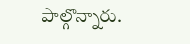పాల్గొన్నారు.